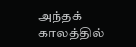அந்தக் காலத்தில்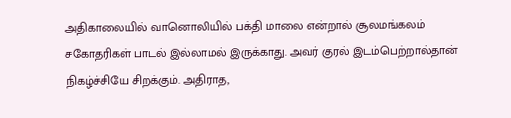அதிகாலையில் வானொலியில் பக்தி மாலை என்றால் சூலமங்கலம் சகோதரிகள் பாடல் இல்லாமல் இருக்காது. அவர் குரல் இடம்பெற்றால்தான் நிகழ்ச்சியே சிறக்கும். அதிராத,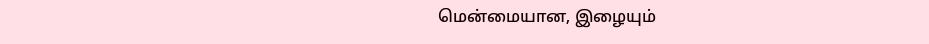மென்மையான, இழையும்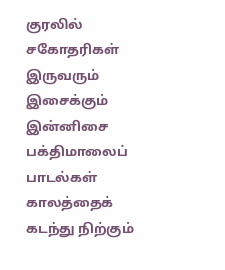குரலில் சகோதரிகள் இருவரும் இசைக்கும் இன்னிசை பக்திமாலைப் பாடல்கள் காலத்தைக் கடந்து நிற்கும்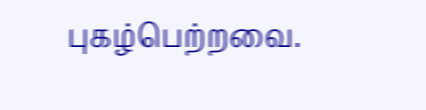புகழ்பெற்றவை.